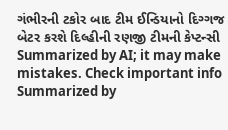ગંભીરની ટકોર બાદ ટીમ ઈન્ડિયાનો દિગ્ગજ બેટર કરશે દિલ્હીની રણજી ટીમની કેપ્ટન્સી
Summarized by AI; it may make mistakes. Check important info
Summarized by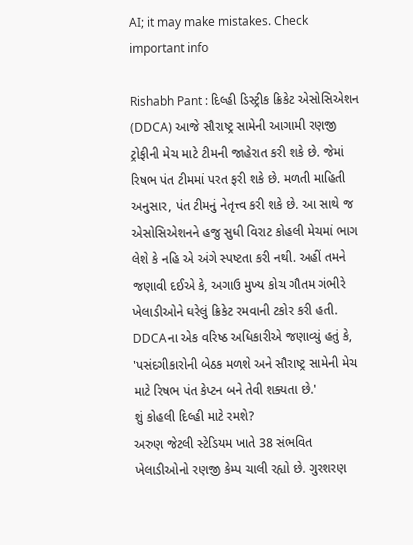AI; it may make mistakes. Check important info

Rishabh Pant : દિલ્હી ડિસ્ટ્રીક ક્રિકેટ એસોસિએશન (DDCA) આજે સૌરાષ્ટ્ર સામેની આગામી રણજી ટ્રોફીની મેચ માટે ટીમની જાહેરાત કરી શકે છે. જેમાં રિષભ પંત ટીમમાં પરત ફરી શકે છે. મળતી માહિતી અનુસાર, પંત ટીમનું નેતૃત્ત્વ કરી શકે છે. આ સાથે જ એસોસિએશનને હજુ સુધી વિરાટ કોહલી મેચમાં ભાગ લેશે કે નહિ એ અંગે સ્પષ્ટતા કરી નથી. અહીં તમને જણાવી દઈએ કે, અગાઉ મુખ્ય કોચ ગૌતમ ગંભીરે ખેલાડીઓને ઘરેલું ક્રિકેટ રમવાની ટકોર કરી હતી. DDCAના એક વરિષ્ઠ અધિકારીએ જણાવ્યું હતું કે, 'પસંદગીકારોની બેઠક મળશે અને સૌરાષ્ટ્ર સામેની મેચ માટે રિષભ પંત કેપ્ટન બને તેવી શક્યતા છે.'
શું કોહલી દિલ્હી માટે રમશે?
અરુણ જેટલી સ્ટેડિયમ ખાતે 38 સંભવિત ખેલાડીઓનો રણજી કેમ્પ ચાલી રહ્યો છે. ગુરશરણ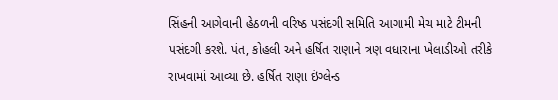સિંહની આગેવાની હેઠળની વરિષ્ઠ પસંદગી સમિતિ આગામી મેચ માટે ટીમની પસંદગી કરશે. પંત, કોહલી અને હર્ષિત રાણાને ત્રણ વધારાના ખેલાડીઓ તરીકે રાખવામાં આવ્યા છે. હર્ષિત રાણા ઇંગ્લેન્ડ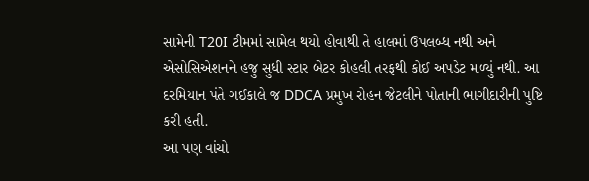સામેની T20I ટીમમાં સામેલ થયો હોવાથી તે હાલમાં ઉપલબ્ધ નથી અને એસોસિએશનને હજુ સુધી સ્ટાર બેટર કોહલી તરફથી કોઈ અપડેટ મળ્યું નથી. આ દરમિયાન પંતે ગઈકાલે જ DDCA પ્રમુખ રોહન જેટલીને પોતાની ભાગીદારીની પુષ્ટિ કરી હતી.
આ પણ વાંચો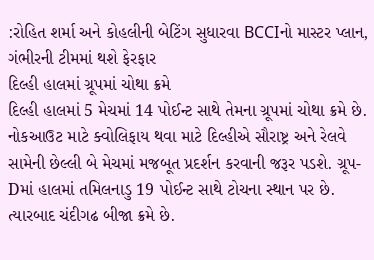:રોહિત શર્મા અને કોહલીની બેટિંગ સુધારવા BCCIનો માસ્ટર પ્લાન, ગંભીરની ટીમમાં થશે ફેરફાર
દિલ્હી હાલમાં ગ્રૂપમાં ચોથા ક્રમે
દિલ્હી હાલમાં 5 મેચમાં 14 પોઈન્ટ સાથે તેમના ગ્રૂપમાં ચોથા ક્રમે છે. નોકઆઉટ માટે ક્વોલિફાય થવા માટે દિલ્હીએ સૌરાષ્ટ્ર અને રેલવે સામેની છેલ્લી બે મેચમાં મજબૂત પ્રદર્શન કરવાની જરૂર પડશે. ગ્રૂપ-Dમાં હાલમાં તમિલનાડુ 19 પોઈન્ટ સાથે ટોચના સ્થાન પર છે. ત્યારબાદ ચંદીગઢ બીજા ક્રમે છે.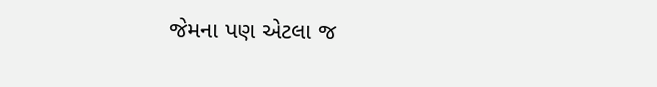જેમના પણ એટલા જ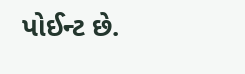પોઈન્ટ છે.